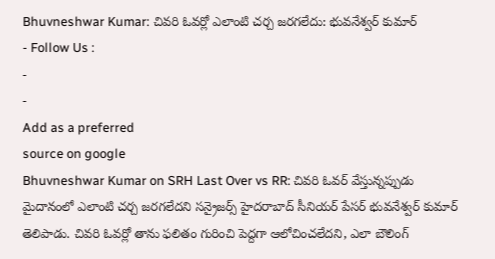Bhuvneshwar Kumar: చివరి ఓవర్లో ఎలాంటి చర్చ జరగలేదు: భువనేశ్వర్ కుమార్
- Follow Us :
-
-
Add as a preferred
source on google
Bhuvneshwar Kumar on SRH Last Over vs RR: చివరి ఓవర్ వేస్తున్నప్పుడు మైదానంలో ఎలాంటి చర్చ జరగలేదని సన్రైజర్స్ హైదరాబాద్ సీనియర్ పేసర్ భువనేశ్వర్ కుమార్ తెలిపాడు. చివరి ఓవర్లో తాను ఫలితం గురించి పెద్దగా ఆలోచించలేదని, ఎలా బౌలింగ్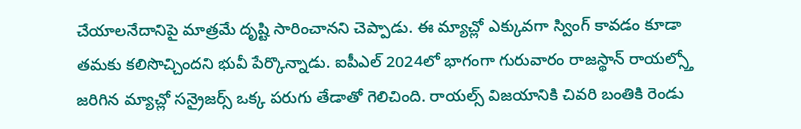చేయాలనేదానిపై మాత్రమే దృష్టి సారించానని చెప్పాడు. ఈ మ్యాచ్లో ఎక్కువగా స్వింగ్ కావడం కూడా తమకు కలిసొచ్చిందని భువీ పేర్కొన్నాడు. ఐపీఎల్ 2024లో భాగంగా గురువారం రాజస్థాన్ రాయల్స్తో జరిగిన మ్యాచ్లో సన్రైజర్స్ ఒక్క పరుగు తేడాతో గెలిచింది. రాయల్స్ విజయానికి చివరి బంతికి రెండు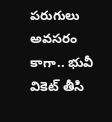పరుగులు అవసరం కాగా.. భువీ వికెట్ తీసి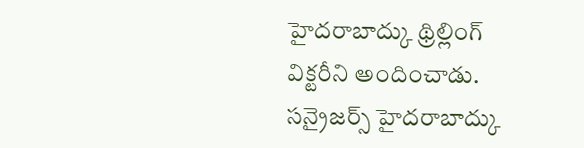హైదరాబాద్కు థ్రిల్లింగ్ విక్టరీని అందించాడు.
సన్రైజర్స్ హైదరాబాద్కు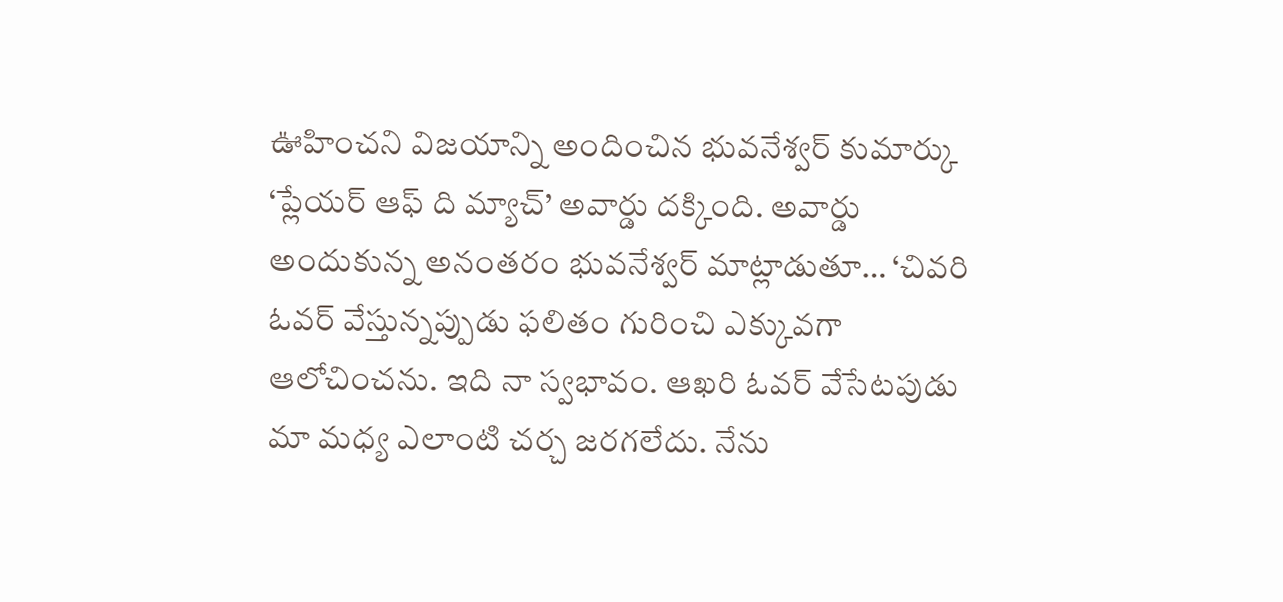ఊహించని విజయాన్ని అందించిన భువనేశ్వర్ కుమార్కు ‘ప్లేయర్ ఆఫ్ ది మ్యాచ్’ అవార్డు దక్కింది. అవార్డు అందుకున్న అనంతరం భువనేశ్వర్ మాట్లాడుతూ… ‘చివరి ఓవర్ వేస్తున్నప్పుడు ఫలితం గురించి ఎక్కువగా ఆలోచించను. ఇది నా స్వభావం. ఆఖరి ఓవర్ వేసేటపుడు మా మధ్య ఎలాంటి చర్చ జరగలేదు. నేను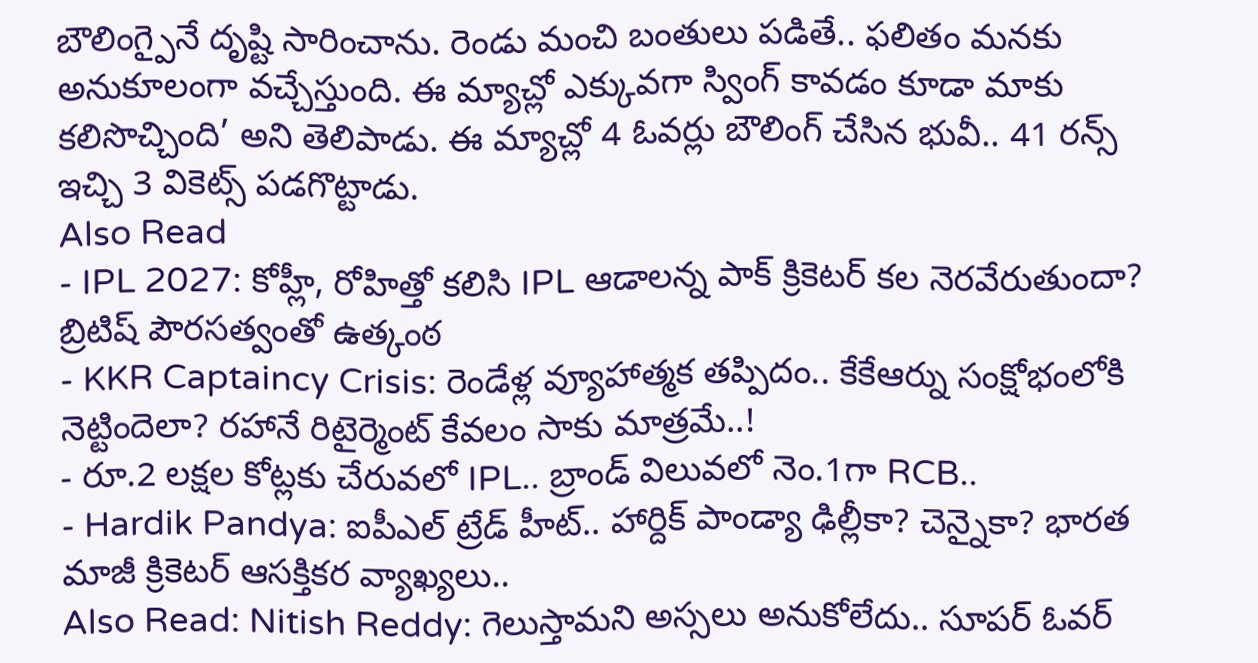బౌలింగ్పైనే దృష్టి సారించాను. రెండు మంచి బంతులు పడితే.. ఫలితం మనకు అనుకూలంగా వచ్చేస్తుంది. ఈ మ్యాచ్లో ఎక్కువగా స్వింగ్ కావడం కూడా మాకు కలిసొచ్చింది’ అని తెలిపాడు. ఈ మ్యాచ్లో 4 ఓవర్లు బౌలింగ్ చేసిన భువీ.. 41 రన్స్ ఇచ్చి 3 వికెట్స్ పడగొట్టాడు.
Also Read
- IPL 2027: కోహ్లీ, రోహిత్తో కలిసి IPL ఆడాలన్న పాక్ క్రికెటర్ కల నెరవేరుతుందా? బ్రిటిష్ పౌరసత్వంతో ఉత్కంఠ
- KKR Captaincy Crisis: రెండేళ్ల వ్యూహాత్మక తప్పిదం.. కేకేఆర్ను సంక్షోభంలోకి నెట్టిందెలా? రహానే రిటైర్మెంట్ కేవలం సాకు మాత్రమే..!
- రూ.2 లక్షల కోట్లకు చేరువలో IPL.. బ్రాండ్ విలువలో నెం.1గా RCB..
- Hardik Pandya: ఐపీఎల్ ట్రేడ్ హీట్.. హార్దిక్ పాండ్యా ఢిల్లీకా? చెన్నైకా? భారత మాజీ క్రికెటర్ ఆసక్తికర వ్యాఖ్యలు..
Also Read: Nitish Reddy: గెలుస్తామని అస్సలు అనుకోలేదు.. సూపర్ ఓవర్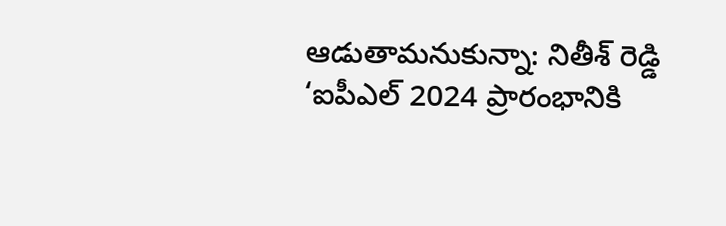ఆడుతామనుకున్నా: నితీశ్ రెడ్డి
‘ఐపీఎల్ 2024 ప్రారంభానికి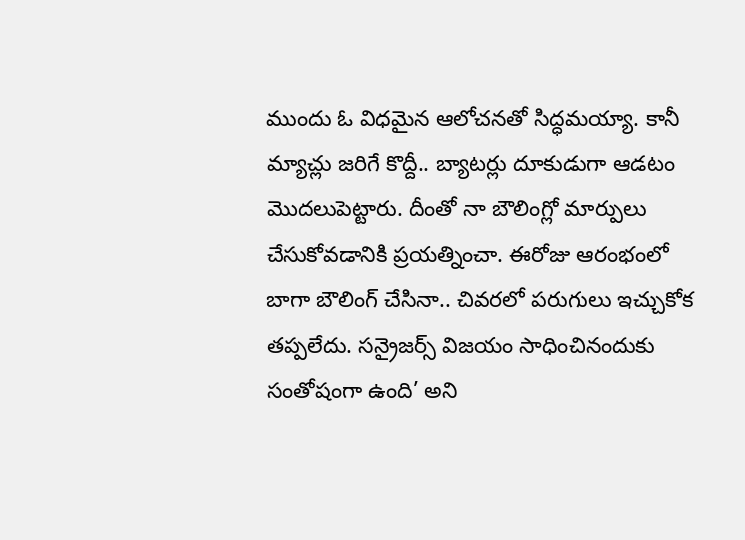ముందు ఓ విధమైన ఆలోచనతో సిద్ధమయ్యా. కానీ మ్యాచ్లు జరిగే కొద్దీ.. బ్యాటర్లు దూకుడుగా ఆడటం మొదలుపెట్టారు. దీంతో నా బౌలింగ్లో మార్పులు చేసుకోవడానికి ప్రయత్నించా. ఈరోజు ఆరంభంలో బాగా బౌలింగ్ చేసినా.. చివరలో పరుగులు ఇచ్చుకోక తప్పలేదు. సన్రైజర్స్ విజయం సాధించినందుకు సంతోషంగా ఉంది’ అని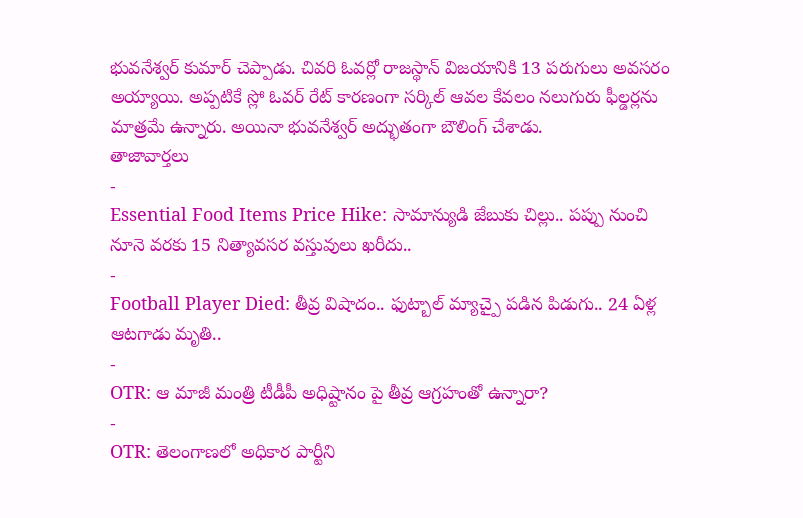భువనేశ్వర్ కుమార్ చెప్పాడు. చివరి ఓవర్లో రాజస్థాన్ విజయానికి 13 పరుగులు అవసరం అయ్యాయి. అప్పటికే స్లో ఓవర్ రేట్ కారణంగా సర్కిల్ ఆవల కేవలం నలుగురు ఫీల్డర్లను మాత్రమే ఉన్నారు. అయినా భువనేశ్వర్ అద్భుతంగా బౌలింగ్ చేశాడు.
తాజావార్తలు
-
Essential Food Items Price Hike: సామాన్యుడి జేబుకు చిల్లు.. పప్పు నుంచి నూనె వరకు 15 నిత్యావసర వస్తువులు ఖరీదు..
-
Football Player Died: తీవ్ర విషాదం.. ఫుట్బాల్ మ్యాచ్పై పడిన పిడుగు.. 24 ఏళ్ల ఆటగాడు మృతి..
-
OTR: ఆ మాజీ మంత్రి టీడీపీ అధిష్టానం పై తీవ్ర ఆగ్రహంతో ఉన్నారా?
-
OTR: తెలంగాణలో అధికార పార్టీని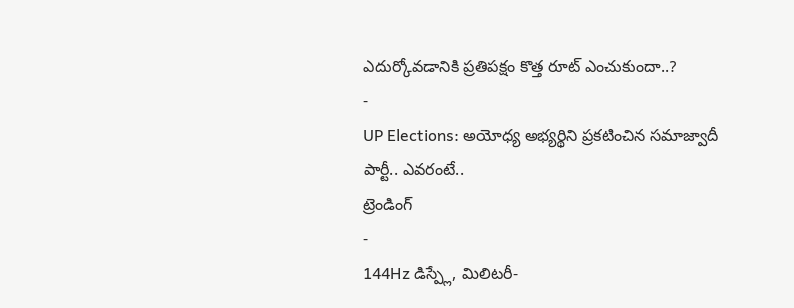ఎదుర్కోవడానికి ప్రతిపక్షం కొత్త రూట్ ఎంచుకుందా..?
-
UP Elections: అయోధ్య అభ్యర్థిని ప్రకటించిన సమాజ్వాదీ పార్టీ.. ఎవరంటే..
ట్రెండింగ్
-
144Hz డిస్ప్లే, మిలిటరీ-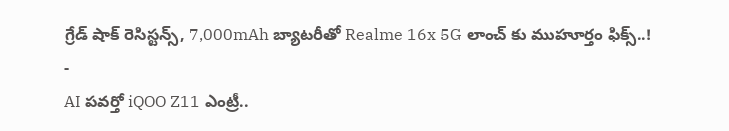గ్రేడ్ షాక్ రెసిస్టన్స్, 7,000mAh బ్యాటరీతో Realme 16x 5G లాంచ్ కు ముహూర్తం ఫిక్స్..!
-
AI పవర్తో iQOO Z11 ఎంట్రీ..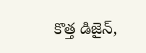కొత్త డిజైన్,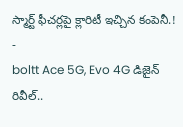స్మార్ట్ ఫీచర్లపై క్లారిటీ ఇచ్చిన కంపెనీ.!
-
boltt Ace 5G, Evo 4G డిజైన్ రివీల్..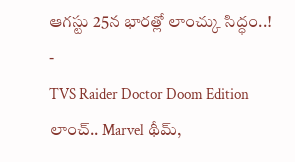ఆగస్టు 25న భారత్లో లాంచ్కు సిద్ధం..!
-
TVS Raider Doctor Doom Edition లాంచ్.. Marvel థీమ్,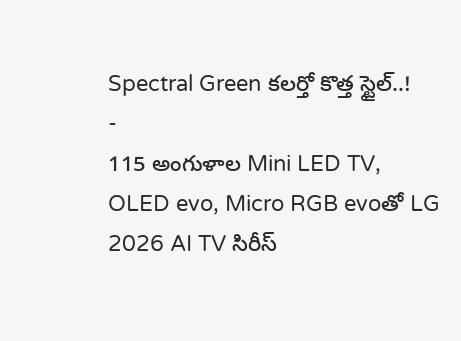Spectral Green కలర్తో కొత్త స్టైల్..!
-
115 అంగుళాల Mini LED TV, OLED evo, Micro RGB evoతో LG 2026 AI TV సిరీస్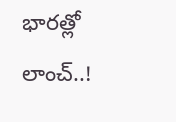భారత్లో లాంచ్..!